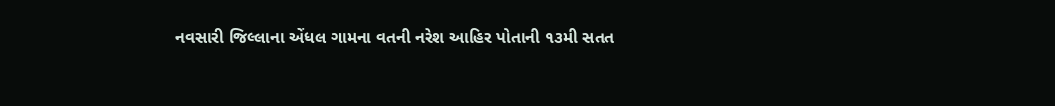નવસારી જિલ્લાના એંધલ ગામના વતની નરેશ આહિર પોતાની ૧૩મી સતત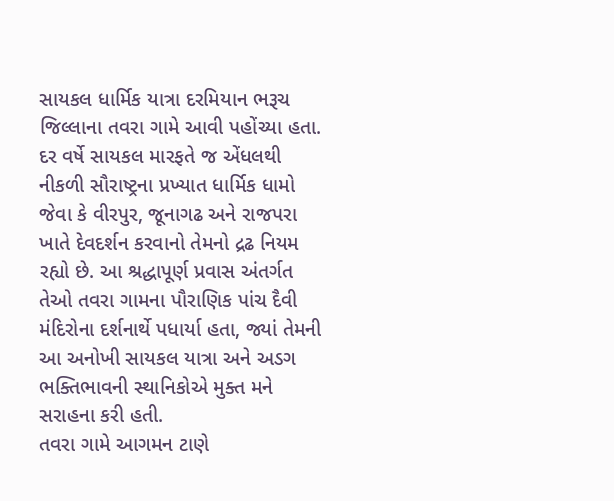સાયકલ ધાર્મિક યાત્રા દરમિયાન ભરૂચ જિલ્લાના તવરા ગામે આવી પહોંચ્યા હતા. દર વર્ષે સાયકલ મારફતે જ એંધલથી નીકળી સૌરાષ્ટ્રના પ્રખ્યાત ધાર્મિક ધામો જેવા કે વીરપુર, જૂનાગઢ અને રાજપરા ખાતે દેવદર્શન કરવાનો તેમનો દ્રઢ નિયમ રહ્યો છે. આ શ્રદ્ધાપૂર્ણ પ્રવાસ અંતર્ગત તેઓ તવરા ગામના પૌરાણિક પાંચ દૈવી મંદિરોના દર્શનાર્થે પધાર્યા હતા, જ્યાં તેમની આ અનોખી સાયકલ યાત્રા અને અડગ ભક્તિભાવની સ્થાનિકોએ મુક્ત મને સરાહના કરી હતી.
તવરા ગામે આગમન ટાણે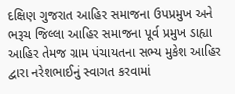દક્ષિણ ગુજરાત આહિર સમાજના ઉપપ્રમુખ અને ભરૂચ જિલ્લા આહિર સમાજના પૂર્વ પ્રમુખ ડાહ્યા આહિર તેમજ ગ્રામ પંચાયતના સભ્ય મુકેશ આહિર દ્વારા નરેશભાઈનું સ્વાગત કરવામાં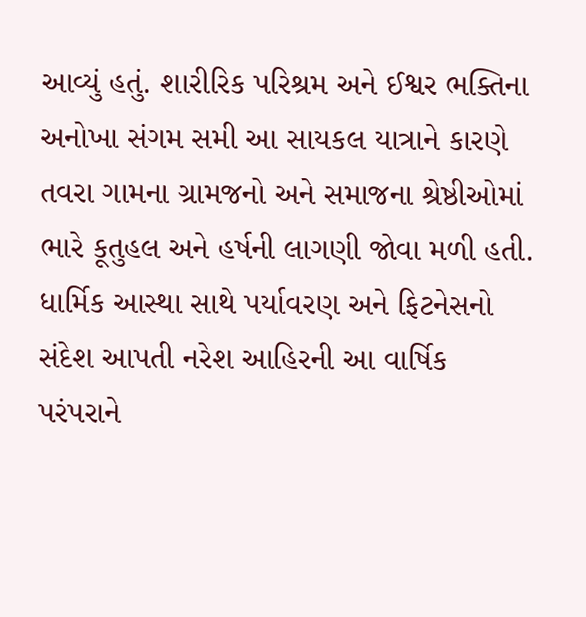આવ્યું હતું. શારીરિક પરિશ્રમ અને ઈશ્વર ભક્તિના અનોખા સંગમ સમી આ સાયકલ યાત્રાને કારણે તવરા ગામના ગ્રામજનો અને સમાજના શ્રેષ્ઠીઓમાં ભારે કૂતુહલ અને હર્ષની લાગણી જોવા મળી હતી. ધાર્મિક આસ્થા સાથે પર્યાવરણ અને ફિટનેસનો સંદેશ આપતી નરેશ આહિરની આ વાર્ષિક પરંપરાને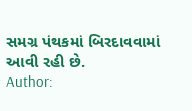સમગ્ર પંથકમાં બિરદાવવામાં આવી રહી છે.
Author: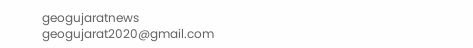geogujaratnews
geogujarat2020@gmail.com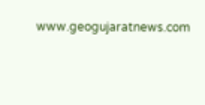www.geogujaratnews.com